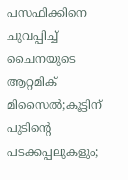പസഫിക്കിനെ ചുവപ്പിച്ച് ചൈനയുടെ ആറ്റമിക് മിസൈല്‍;കൂട്ടിന് പുടിന്റെ പടക്കപ്പലുകളും;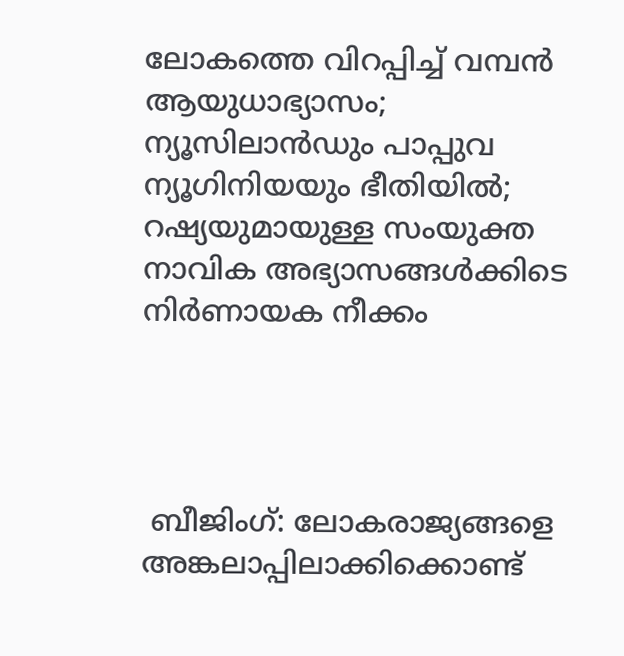ലോകത്തെ വിറപ്പിച്ച് വമ്പന്‍ ആയുധാഭ്യാസം; ന്യൂസിലാന്‍ഡും പാപ്പുവ ന്യൂഗിനിയയും ഭീതിയില്‍; റഷ്യയുമായുള്ള സംയുക്ത നാവിക അഭ്യാസങ്ങള്‍ക്കിടെ നിര്‍ണായക നീക്കം




 ബീജിംഗ്: ലോകരാജ്യങ്ങളെ അങ്കലാപ്പിലാക്കിക്കൊണ്ട്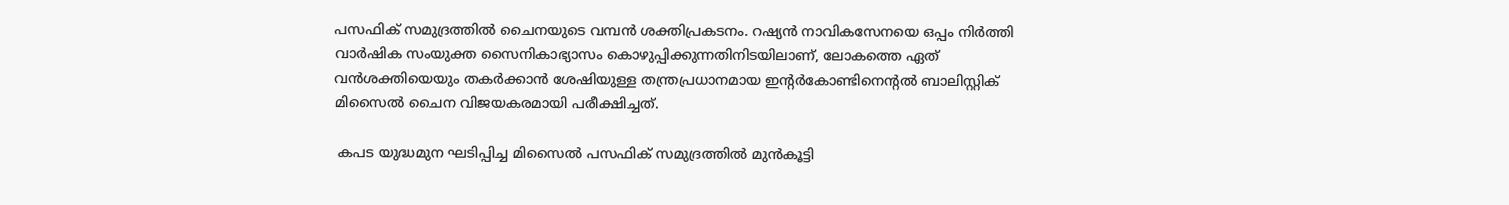പസഫിക് സമുദ്രത്തില്‍ ചൈനയുടെ വമ്പന്‍ ശക്തിപ്രകടനം. റഷ്യന്‍ നാവികസേനയെ ഒപ്പം നിര്‍ത്തി വാര്‍ഷിക സംയുക്ത സൈനികാഭ്യാസം കൊഴുപ്പിക്കുന്നതിനിടയിലാണ്, ലോകത്തെ ഏത് വന്‍ശക്തിയെയും തകര്‍ക്കാന്‍ ശേഷിയുള്ള തന്ത്രപ്രധാനമായ ഇന്റര്‍കോണ്ടിനെന്റല്‍ ബാലിസ്റ്റിക് മിസൈല്‍ ചൈന വിജയകരമായി പരീക്ഷിച്ചത്.

 കപട യുദ്ധമുന ഘടിപ്പിച്ച മിസൈല്‍ പസഫിക് സമുദ്രത്തില്‍ മുന്‍കൂട്ടി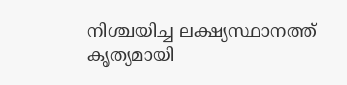നിശ്ചയിച്ച ലക്ഷ്യസ്ഥാനത്ത് കൃത്യമായി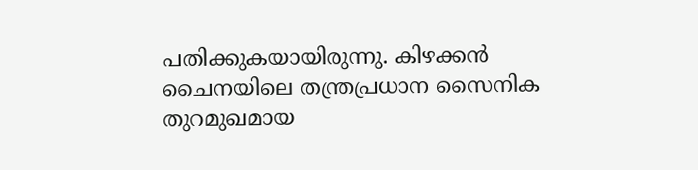പതിക്കുകയായിരുന്നു. കിഴക്കന്‍ ചൈനയിലെ തന്ത്രപ്രധാന സൈനിക തുറമുഖമായ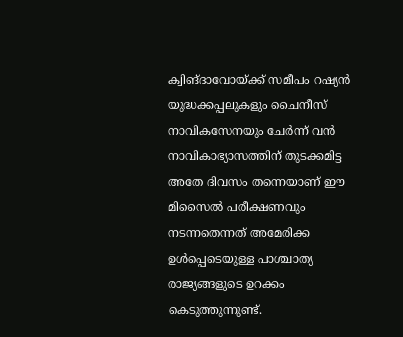ക്വിങ്ദാവോയ്ക്ക് സമീപം റഷ്യന്‍ യുദ്ധക്കപ്പലുകളും ചൈനീസ് നാവികസേനയും ചേര്‍ന്ന് വന്‍ നാവികാഭ്യാസത്തിന് തുടക്കമിട്ട അതേ ദിവസം തന്നെയാണ് ഈ മിസൈല്‍ പരീക്ഷണവും നടന്നതെന്നത് അമേരിക്ക ഉള്‍പ്പെടെയുള്ള പാശ്ചാത്യ രാജ്യങ്ങളുടെ ഉറക്കം കെടുത്തുന്നുണ്ട്.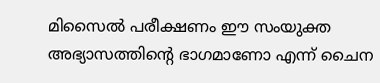മിസൈല്‍ പരീക്ഷണം ഈ സംയുക്ത അഭ്യാസത്തിന്റെ ഭാഗമാണോ എന്ന് ചൈന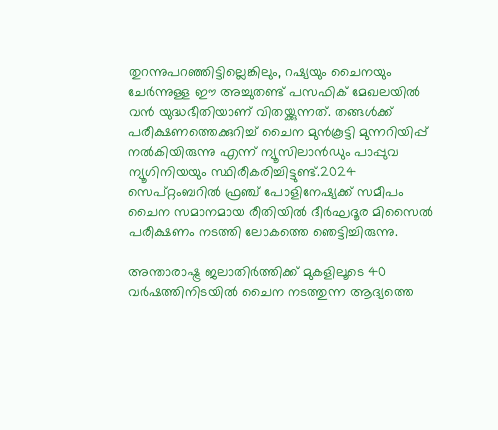തുറന്നുപറഞ്ഞിട്ടില്ലെങ്കിലും, റഷ്യയും ചൈനയും ചേര്‍ന്നുള്ള ഈ അച്ചുതണ്ട് പസഫിക് മേഖലയില്‍ വന്‍ യുദ്ധഭീതിയാണ് വിതയ്ക്കുന്നത്. തങ്ങള്‍ക്ക് പരീക്ഷണത്തെക്കുറിച്ച് ചൈന മുന്‍കൂട്ടി മുന്നറിയിപ്പ് നല്‍കിയിരുന്നു എന്ന് ന്യൂസിലാന്‍ഡും പാപ്പുവ ന്യൂഗിനിയയും സ്ഥിരീകരിച്ചിട്ടുണ്ട്.2024 സെപ്റ്റംബറില്‍ ഫ്രഞ്ച് പോളിനേഷ്യക്ക് സമീപം ചൈന സമാനമായ രീതിയില്‍ ദീര്‍ഘദൂര മിസൈല്‍ പരീക്ഷണം നടത്തി ലോകത്തെ ഞെട്ടിച്ചിരുന്നു.

അന്താരാഷ്ട്ര ജലാതിര്‍ത്തിക്ക് മുകളിലൂടെ 40 വര്‍ഷത്തിനിടയില്‍ ചൈന നടത്തുന്ന ആദ്യത്തെ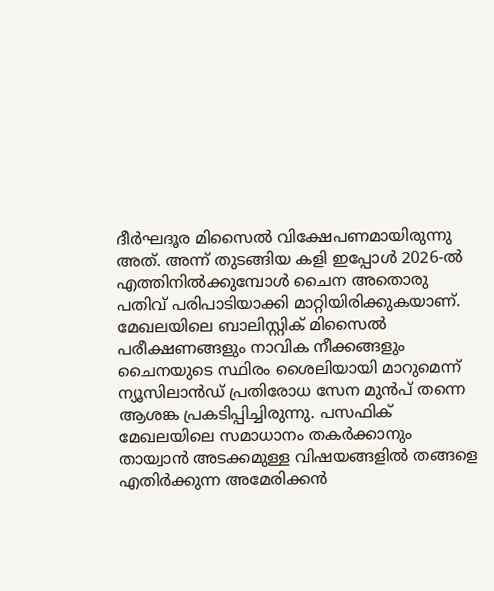ദീര്‍ഘദൂര മിസൈല്‍ വിക്ഷേപണമായിരുന്നു അത്. അന്ന് തുടങ്ങിയ കളി ഇപ്പോള്‍ 2026-ല്‍ എത്തിനില്‍ക്കുമ്പോള്‍ ചൈന അതൊരു പതിവ് പരിപാടിയാക്കി മാറ്റിയിരിക്കുകയാണ്. മേഖലയിലെ ബാലിസ്റ്റിക് മിസൈല്‍ പരീക്ഷണങ്ങളും നാവിക നീക്കങ്ങളും ചൈനയുടെ സ്ഥിരം ശൈലിയായി മാറുമെന്ന് ന്യൂസിലാന്‍ഡ് പ്രതിരോധ സേന മുന്‍പ് തന്നെ ആശങ്ക പ്രകടിപ്പിച്ചിരുന്നു. പസഫിക് മേഖലയിലെ സമാധാനം തകര്‍ക്കാനും തായ്വാന്‍ അടക്കമുള്ള വിഷയങ്ങളില്‍ തങ്ങളെ എതിര്‍ക്കുന്ന അമേരിക്കന്‍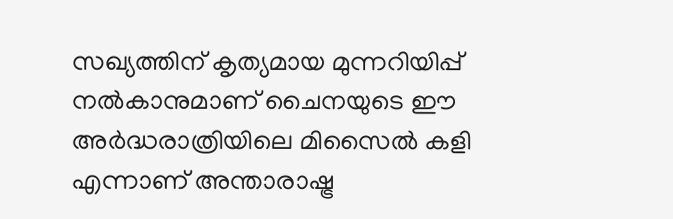സഖ്യത്തിന് കൃത്യമായ മുന്നറിയിപ്പ് നല്‍കാനുമാണ് ചൈനയുടെ ഈ അര്‍ദ്ധരാത്രിയിലെ മിസൈല്‍ കളി എന്നാണ് അന്താരാഷ്ട്ര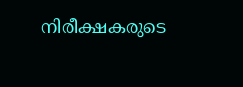നിരീക്ഷകരുടെ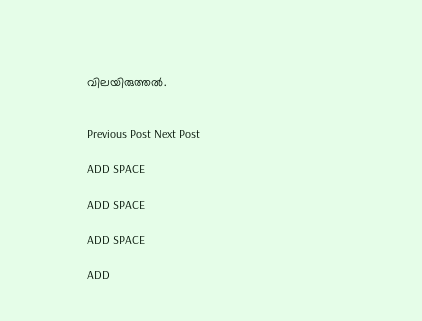വിലയിരുത്തല്‍.


Previous Post Next Post

ADD SPACE

ADD SPACE

ADD SPACE

ADD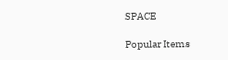SPACE

Popular Items